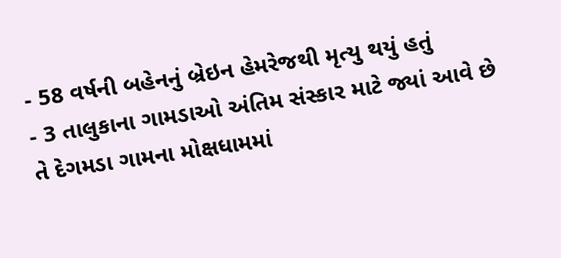- 58 વર્ષની બહેનનું બ્રેઇન હેમરેજથી મૃત્યુ થયું હતું
- 3 તાલુકાના ગામડાઓ અંતિમ સંસ્કાર માટે જ્યાં આવે છે તે દેગમડા ગામના મોક્ષધામમાં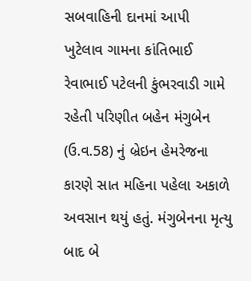સબવાહિની દાનમાં આપી
ખુટેલાવ ગામના કાંતિભાઈ રેવાભાઈ પટેલની કુંભરવાડી ગામે રહેતી પરિણીત બહેન મંગુબેન (ઉ.વ.58) નું બ્રેઇન હેમરેજના કારણે સાત મહિના પહેલા અકાળે અવસાન થયું હતું. મંગુબેનના મૃત્યુ બાદ બે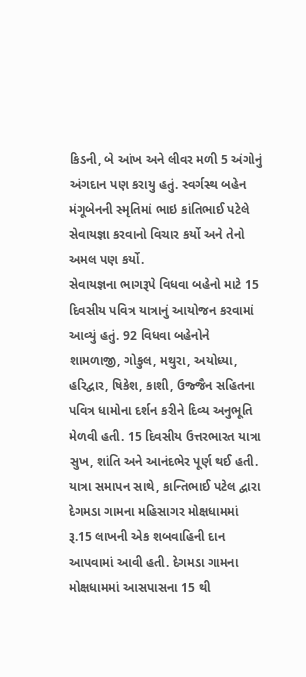કિડની, બે આંખ અને લીવર મળી 5 અંગોનું અંગદાન પણ કરાયુ હતું. સ્વર્ગસ્થ બહેન મંગૂબેનની સ્મૃતિમાં ભાઇ કાંતિભાઈ પટેલે સેવાયજ્ઞા કરવાનો વિચાર કર્યો અને તેનો અમલ પણ કર્યો.
સેવાયજ્ઞના ભાગરૂપે વિધવા બહેનો માટે 15 દિવસીય પવિત્ર યાત્રાનું આયોજન કરવામાં આવ્યું હતું. 92 વિધવા બહેનોને શામળાજી, ગોકુલ, મથુરા, અયોધ્યા, હરિદ્વાર, ષિકેશ, કાશી, ઉજ્જૈન સહિતના પવિત્ર ધામોના દર્શન કરીને દિવ્ય અનુભૂતિ મેળવી હતી. 15 દિવસીય ઉત્તરભારત યાત્રા સુખ, શાંતિ અને આનંદભેર પૂર્ણ થઈ હતી. યાત્રા સમાપન સાથે, કાન્તિભાઈ પટેલ દ્વારા દેગમડા ગામના મહિસાગર મોક્ષધામમાં રૂ.15 લાખની એક શબવાહિની દાન આપવામાં આવી હતી. દેગમડા ગામના મોક્ષધામમાં આસપાસના 15 થી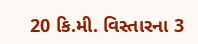20 કિ.મી. વિસ્તારના 3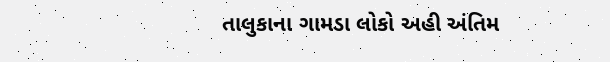તાલુકાના ગામડા લોકો અહી અંતિમ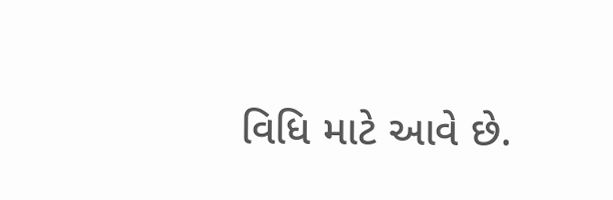વિધિ માટે આવે છે.